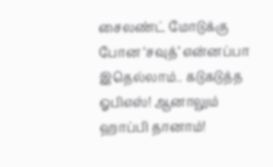சைலண்ட் மோடுக்கு போன ‘சவுத்’ என்னப்பா இதெல்லாம்.. கடுகடுத்த ஓபிஎஸ்! ஆனாலும் ஹாப்பி தானாம்!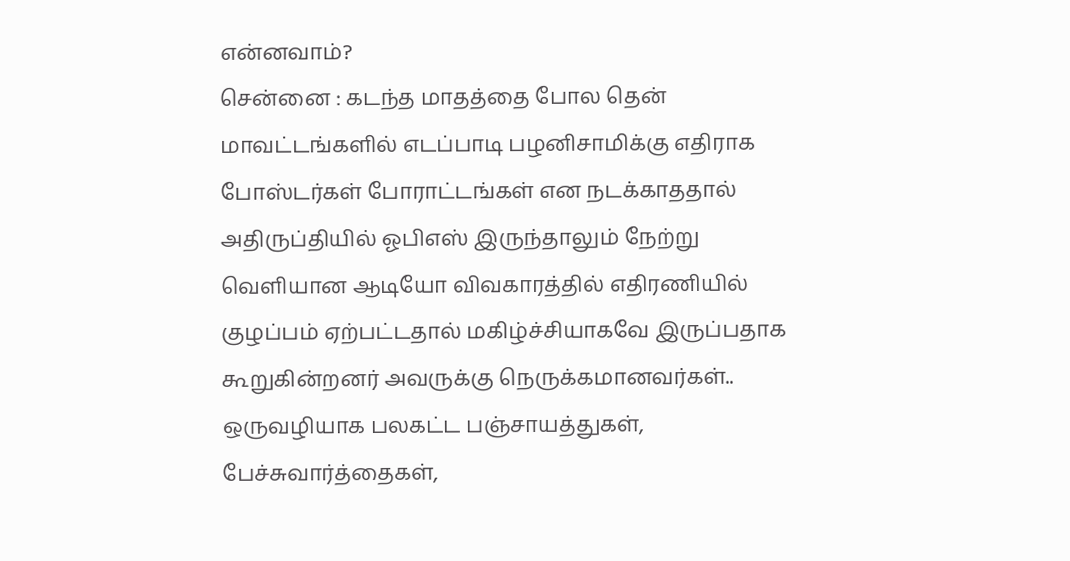என்னவாம்?
சென்னை : கடந்த மாதத்தை போல தென் மாவட்டங்களில் எடப்பாடி பழனிசாமிக்கு எதிராக போஸ்டர்கள் போராட்டங்கள் என நடக்காததால் அதிருப்தியில் ஓபிஎஸ் இருந்தாலும் நேற்று வெளியான ஆடியோ விவகாரத்தில் எதிரணியில் குழப்பம் ஏற்பட்டதால் மகிழ்ச்சியாகவே இருப்பதாக கூறுகின்றனர் அவருக்கு நெருக்கமானவர்கள்..
ஒருவழியாக பலகட்ட பஞ்சாயத்துகள், பேச்சுவார்த்தைகள்,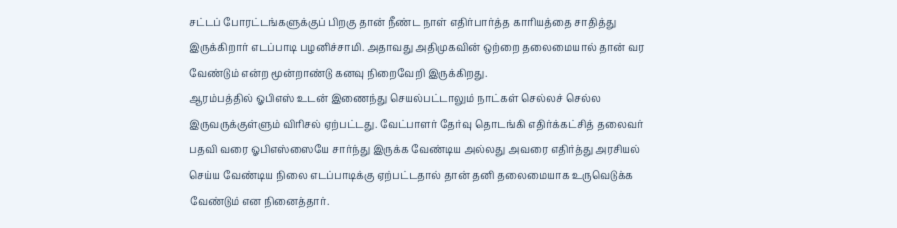சட்டப் போரட்டங்களுக்குப் பிறகு தான் நீண்ட நாள் எதிர்பார்த்த காரியத்தை சாதித்து இருக்கிறார் எடப்பாடி பழனிச்சாமி. அதாவது அதிமுகவின் ஒற்றை தலைமையால் தான் வர வேண்டும் என்ற மூன்றாண்டு கனவு நிறைவேறி இருக்கிறது.
ஆரம்பத்தில் ஓபிஎஸ் உடன் இணைந்து செயல்பட்டாலும் நாட்கள் செல்லச் செல்ல இருவருக்குள்ளும் விரிசல் ஏற்பட்டது. வேட்பாளர் தேர்வு தொடங்கி எதிர்க்கட்சித் தலைவர் பதவி வரை ஓபிஎஸ்ஸையே சார்ந்து இருக்க வேண்டிய அல்லது அவரை எதிர்த்து அரசியல் செய்ய வேண்டிய நிலை எடப்பாடிக்கு ஏற்பட்டதால் தான் தனி தலைமையாக உருவெடுக்க வேண்டும் என நினைத்தார்.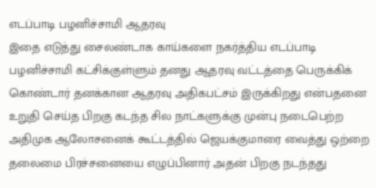எடப்பாடி பழனிச்சாமி ஆதரவு
இதை எடுத்து சைலண்டாக காய்களை நகர்த்திய எடப்பாடி பழனிச்சாமி கட்சிக்குள்ளும் தனது ஆதரவு வட்டத்தை பெருக்கிக் கொண்டார் தனக்கான ஆதரவு அதிகபட்சம் இருக்கிறது என்பதனை உறுதி செய்த பிறகு கடந்த சில நாட்களுக்கு முன்பு நடைபெற்ற அதிமுக ஆலோசனைக் கூட்டத்தில் ஜெயக்குமாரை வைத்து ஒற்றை தலைமை பிரச்சனையை எழுப்பினார் அதன் பிறகு நடந்தது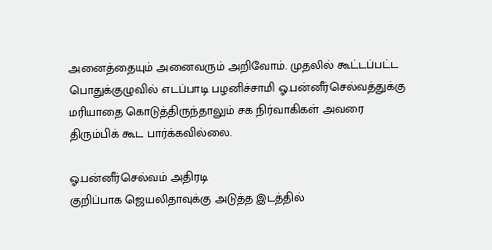அனைத்தையும் அனைவரும் அறிவோம். முதலில் கூட்டப்பட்ட பொதுக்குழுவில் எடப்பாடி பழனிச்சாமி ஓ.பன்னீர்செல்வத்துக்கு மரியாதை கொடுத்திருந்தாலும் சக நிர்வாகிகள் அவரை திரும்பிக் கூட பார்க்கவில்லை.

ஓ.பன்னீர்செல்வம் அதிரடி
குறிப்பாக ஜெயலிதாவுக்கு அடுத்த இடத்தில்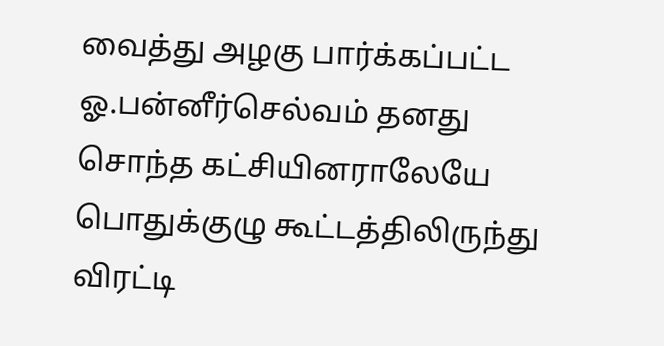வைத்து அழகு பார்க்கப்பட்ட ஓ.பன்னீர்செல்வம் தனது சொந்த கட்சியினராலேயே பொதுக்குழு கூட்டத்திலிருந்து விரட்டி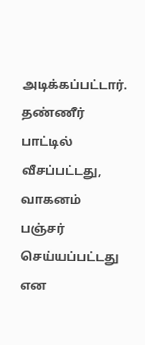அடிக்கப்பட்டார். தண்ணீர் பாட்டில் வீசப்பட்டது, வாகனம் பஞ்சர் செய்யப்பட்டது என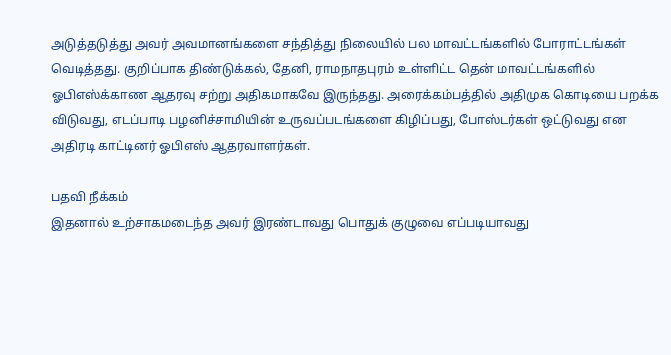அடுத்தடுத்து அவர் அவமானங்களை சந்தித்து நிலையில் பல மாவட்டங்களில் போராட்டங்கள் வெடித்தது. குறிப்பாக திண்டுக்கல், தேனி, ராமநாதபுரம் உள்ளிட்ட தென் மாவட்டங்களில் ஓபிஎஸ்க்காண ஆதரவு சற்று அதிகமாகவே இருந்தது. அரைக்கம்பத்தில் அதிமுக கொடியை பறக்க விடுவது, எடப்பாடி பழனிச்சாமியின் உருவப்படங்களை கிழிப்பது, போஸ்டர்கள் ஒட்டுவது என அதிரடி காட்டினர் ஓபிஎஸ் ஆதரவாளர்கள்.

பதவி நீக்கம்
இதனால் உற்சாகமடைந்த அவர் இரண்டாவது பொதுக் குழுவை எப்படியாவது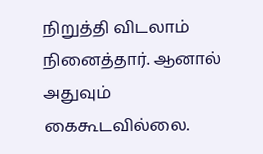நிறுத்தி விடலாம் நினைத்தார். ஆனால் அதுவும் கைகூடவில்லை.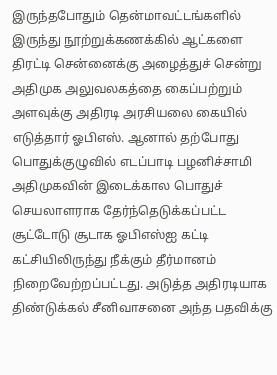இருந்தபோதும் தென்மாவட்டங்களில் இருந்து நூற்றுக்கணக்கில் ஆட்களை திரட்டி சென்னைக்கு அழைத்துச் சென்று அதிமுக அலுவலகத்தை கைப்பற்றும் அளவுக்கு அதிரடி அரசியலை கையில் எடுத்தார் ஓபிஎஸ். ஆனால் தற்போது பொதுக்குழுவில் எடப்பாடி பழனிச்சாமி அதிமுகவின் இடைக்கால பொதுச் செயலாளராக தேர்ந்தெடுக்கப்பட்ட சூட்டோடு சூடாக ஓபிஎஸ்ஐ கட்டி கட்சியிலிருந்து நீக்கும் தீர்மானம் நிறைவேற்றப்பட்டது. அடுத்த அதிரடியாக திண்டுக்கல் சீனிவாசனை அந்த பதவிக்கு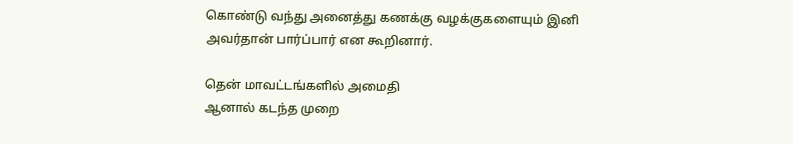கொண்டு வந்து அனைத்து கணக்கு வழக்குகளையும் இனி அவர்தான் பார்ப்பார் என கூறினார்.

தென் மாவட்டங்களில் அமைதி
ஆனால் கடந்த முறை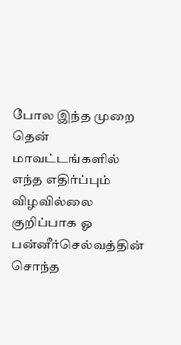போல இந்த முறை தென் மாவட்டங்களில் எந்த எதிர்ப்பும் விழவில்லை குறிப்பாக ஓ பன்னீர்செல்வத்தின் சொந்த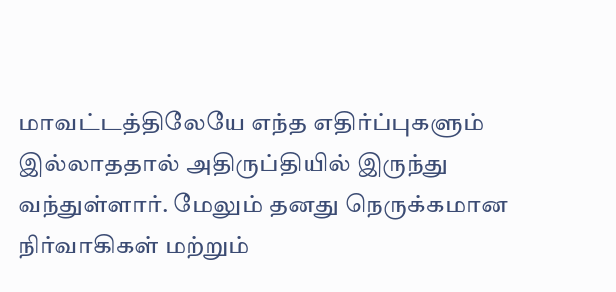மாவட்டத்திலேயே எந்த எதிர்ப்புகளும் இல்லாததால் அதிருப்தியில் இருந்து வந்துள்ளார். மேலும் தனது நெருக்கமான நிர்வாகிகள் மற்றும்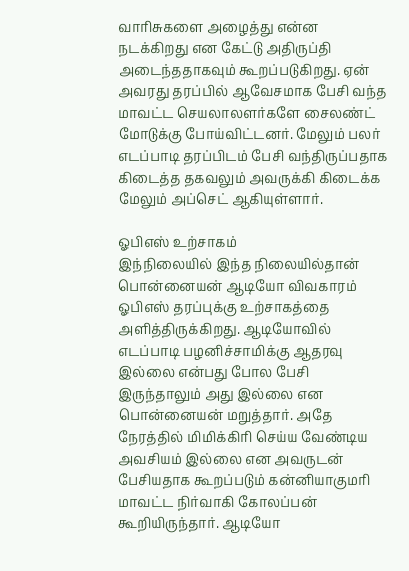வாரிசுகளை அழைத்து என்ன நடக்கிறது என கேட்டு அதிருப்தி அடைந்ததாகவும் கூறப்படுகிறது. ஏன் அவரது தரப்பில் ஆவேசமாக பேசி வந்த மாவட்ட செயலாலளர்களே சைலண்ட் மோடுக்கு போய்விட்டனர். மேலும் பலர் எடப்பாடி தரப்பிடம் பேசி வந்திருப்பதாக கிடைத்த தகவலும் அவருக்கி கிடைக்க மேலும் அப்செட் ஆகியுள்ளார்.

ஓபிஎஸ் உற்சாகம்
இந்நிலையில் இந்த நிலையில்தான் பொன்னையன் ஆடியோ விவகாரம் ஓபிஎஸ் தரப்புக்கு உற்சாகத்தை அளித்திருக்கிறது. ஆடியோவில் எடப்பாடி பழனிச்சாமிக்கு ஆதரவு இல்லை என்பது போல பேசி இருந்தாலும் அது இல்லை என பொன்னையன் மறுத்தார். அதே நேரத்தில் மிமிக்கிரி செய்ய வேண்டிய அவசியம் இல்லை என அவருடன் பேசியதாக கூறப்படும் கன்னியாகுமரி மாவட்ட நிர்வாகி கோலப்பன் கூறியிருந்தார். ஆடியோ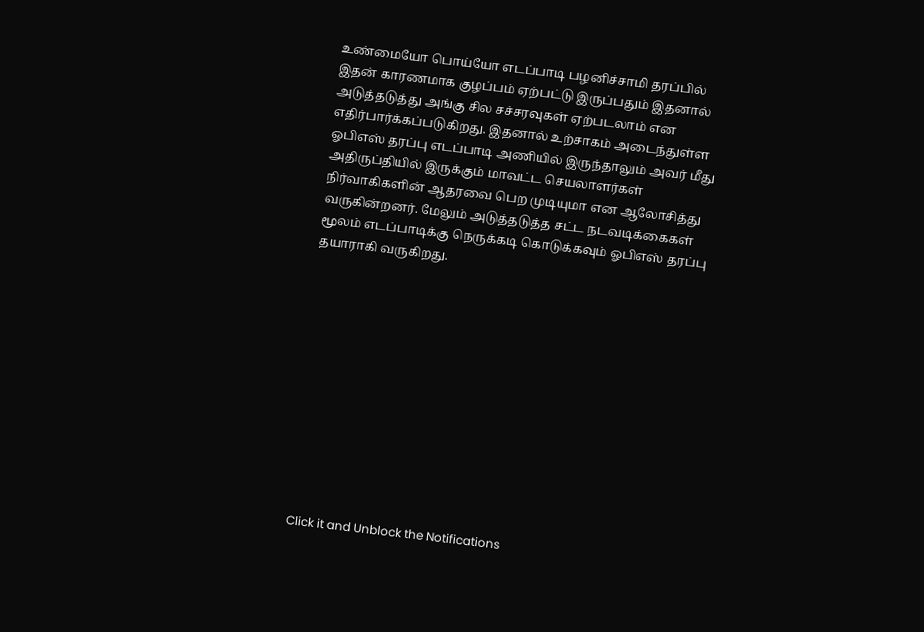உண்மையோ பொய்யோ எடப்பாடி பழனிச்சாமி தரப்பில் இதன் காரணமாக குழப்பம் ஏற்பட்டு இருப்பதும் இதனால் அடுத்தடுத்து அங்கு சில சச்சரவுகள் ஏற்படலாம் என எதிர்பார்க்கப்படுகிறது. இதனால் உற்சாகம் அடைந்துள்ள ஓபிஎஸ் தரப்பு எடப்பாடி அணியில் இருந்தாலும் அவர் மீது அதிருப்தியில் இருக்கும் மாவட்ட செயலாளர்கள் நிர்வாகிகளின் ஆதரவை பெற முடியுமா என ஆலோசித்து வருகின்றனர். மேலும் அடுத்தடுத்த சட்ட நடவடிக்கைகள் மூலம் எடப்பாடிக்கு நெருக்கடி கொடுக்கவும் ஓபிஎஸ் தரப்பு தயாராகி வருகிறது.












Click it and Unblock the Notifications